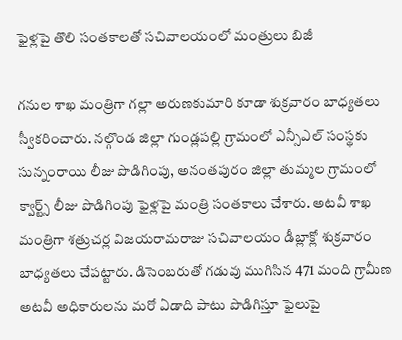ఫైళ్లపై తొలి సంతకాలతో సచివాలయంలో మంత్రులు బిజీ

గనుల శాఖ మంత్రిగా గల్లా అరుణకుమారి కూడా శుక్రవారం బాధ్యతలు స్వీకరించారు. నల్గొండ జిల్లా గుండ్లపల్లి గ్రామంలో ఎన్సీఎల్ సంస్థకు సున్నంరాయి లీజు పొడిగింపు, అనంతపురం జిల్లా తుమ్మల గ్రామంలో క్వార్ట్స్ లీజు పొడిగింపు ఫైళ్లపై మంత్రి సంతకాలు చేశారు. అటవీ శాఖ మంత్రిగా శత్రుచర్ల విజయరామరాజు సచివాలయం డీబ్లాక్లో శుక్రవారం బాధ్యతలు చేపట్టారు. డిసెంబరుతో గడువు ముగిసిన 471 మంది గ్రామీణ అటవీ అధికారులను మరో ఏడాది పాటు పొడిగిస్తూ ఫైలుపై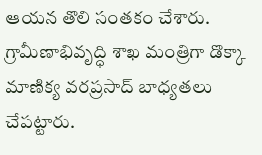ఆయన తొలి సంతకం చేశారు. గ్రామీణాభివృద్ధి శాఖ మంత్రిగా డొక్కా మాణిక్య వరప్రసాద్ బాధ్యతలు చేపట్టారు.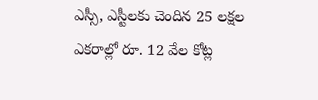ఎస్సీ, ఎస్టీలకు చెందిన 25 లక్షల ఎకరాల్లో రూ. 12 వేల కోట్ల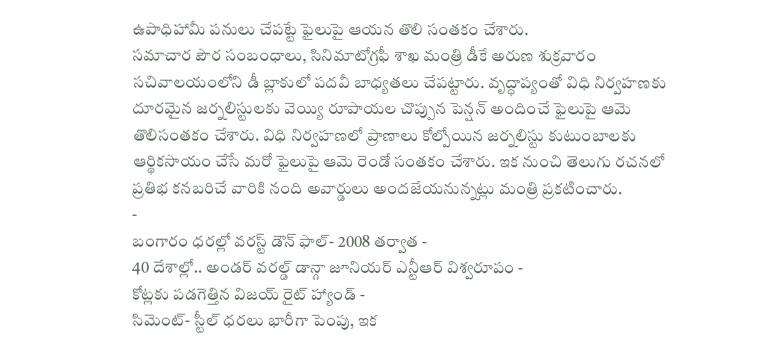ఉపాధిహామీ పనులు చేపట్టే ఫైలుపై ఆయన తొలి సంతకం చేశారు.
సమాచార పౌర సంబంధాలు, సినిమాటోగ్రఫీ శాఖ మంత్రి డీకే అరుణ శుక్రవారం సచివాలయంలోని డీ బ్లాకులో పదవీ బాధ్యతలు చేపట్టారు. వృద్ధాప్యంతో విధి నిర్వహణకు దూరమైన జర్నలిస్టులకు వెయ్యి రూపాయల చొప్పున పెన్షన్ అందించే ఫైలుపై ఆమె తొలిసంతకం చేశారు. విధి నిర్వహణలో ప్రాణాలు కోల్పోయిన జర్నలిస్టు కుటుంబాలకు ఆర్థికసాయం చేసే మరో ఫైలుపై ఆమె రెండో సంతకం చేశారు. ఇక నుంచి తెలుగు రచనలో ప్రతిభ కనబరిచే వారికి నంది అవార్డులు అందజేయనున్నట్లు మంత్రి ప్రకటించారు.
-
బంగారం ధరల్లో వరస్ట్ డౌన్ ఫాల్- 2008 తర్వాత -
40 దేశాల్లో.. అండర్ వరల్డ్ డాన్గా జూనియర్ ఎన్టీఆర్ విశ్వరూపం -
కోట్లకు పడగెత్తిన విజయ్ రైట్ హ్యాండ్ -
సిమెంట్- స్టీల్ ధరలు భారీగా పెంపు, ఇక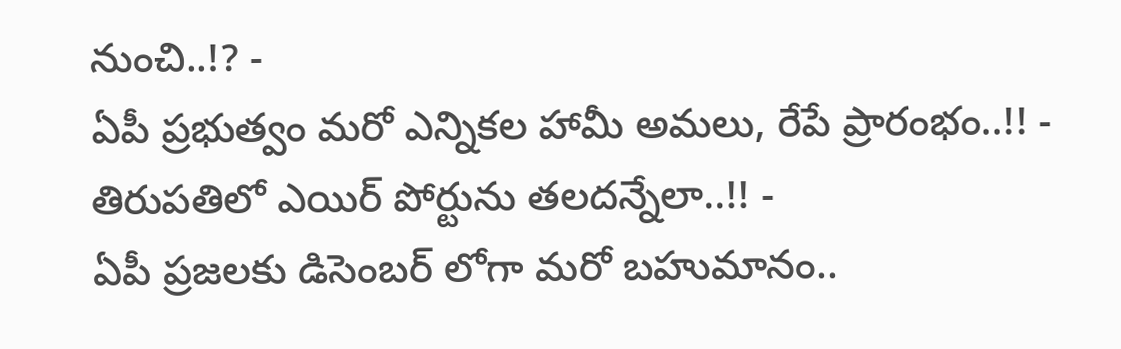నుంచి..!? -
ఏపీ ప్రభుత్వం మరో ఎన్నికల హామీ అమలు, రేపే ప్రారంభం..!! -
తిరుపతిలో ఎయిర్ పోర్టును తలదన్నేలా..!! -
ఏపీ ప్రజలకు డిసెంబర్ లోగా మరో బహుమానం..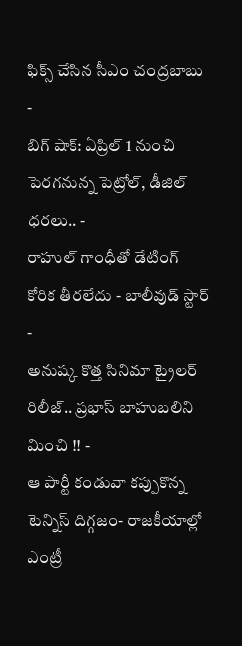ఫిక్స్ చేసిన సీఎం చంద్రబాబు -
బిగ్ షాక్: ఏప్రిల్ 1 నుంచి పెరగనున్న పెట్రోల్, డీజిల్ ధరలు.. -
రాహుల్ గాంధీతో డేటింగ్ కోరిక తీరలేదు - బాలీవుడ్ స్టార్ -
అనుష్క కొత్త సినిమా ట్రైలర్ రిలీజ్.. ప్రభాస్ బాహుబలిని మించి !! -
ఆ పార్టీ కండువా కప్పుకొన్న టెన్నిస్ దిగ్గజం- రాజకీయాల్లో ఎంట్రీ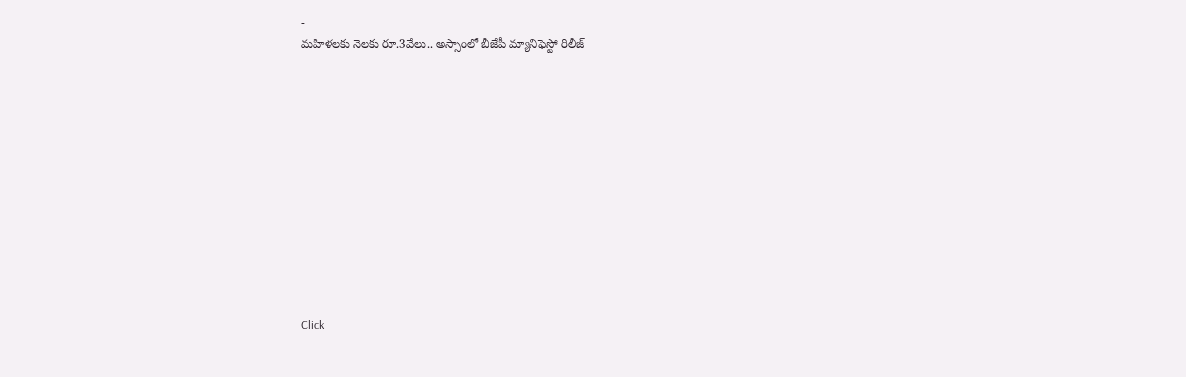-
మహిళలకు నెలకు రూ.3వేలు.. అస్సాంలో బీజేపీ మ్యానిఫెస్టో రిలీజ్












Click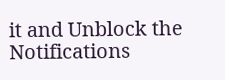it and Unblock the Notifications